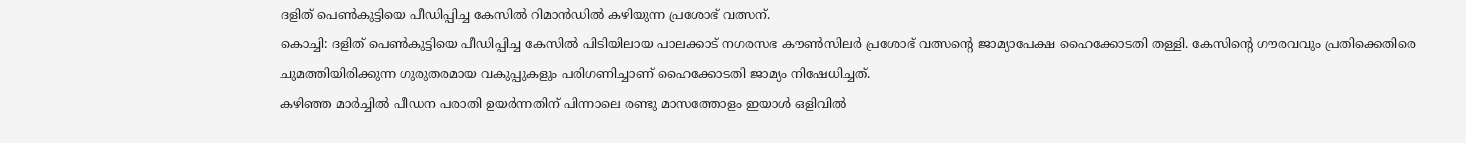ദളിത് പെൺകുട്ടിയെ പീഡിപ്പിച്ച കേസിൽ റിമാൻഡിൽ കഴിയുന്ന പ്രശോഭ് വത്സന്.
കൊച്ചി: ദളിത് പെൺകുട്ടിയെ പീഡിപ്പിച്ച കേസിൽ പിടിയിലായ പാലക്കാട് നഗരസഭ കൗൺസിലർ പ്രശോഭ് വത്സന്റെ ജാമ്യാപേക്ഷ ഹൈക്കോടതി തള്ളി. കേസിന്റെ ഗൗരവവും പ്രതിക്കെതിരെ ചുമത്തിയിരിക്കുന്ന ഗുരുതരമായ വകുപ്പുകളും പരിഗണിച്ചാണ് ഹൈക്കോടതി ജാമ്യം നിഷേധിച്ചത്.
കഴിഞ്ഞ മാർച്ചിൽ പീഡന പരാതി ഉയർന്നതിന് പിന്നാലെ രണ്ടു മാസത്തോളം ഇയാൾ ഒളിവിൽ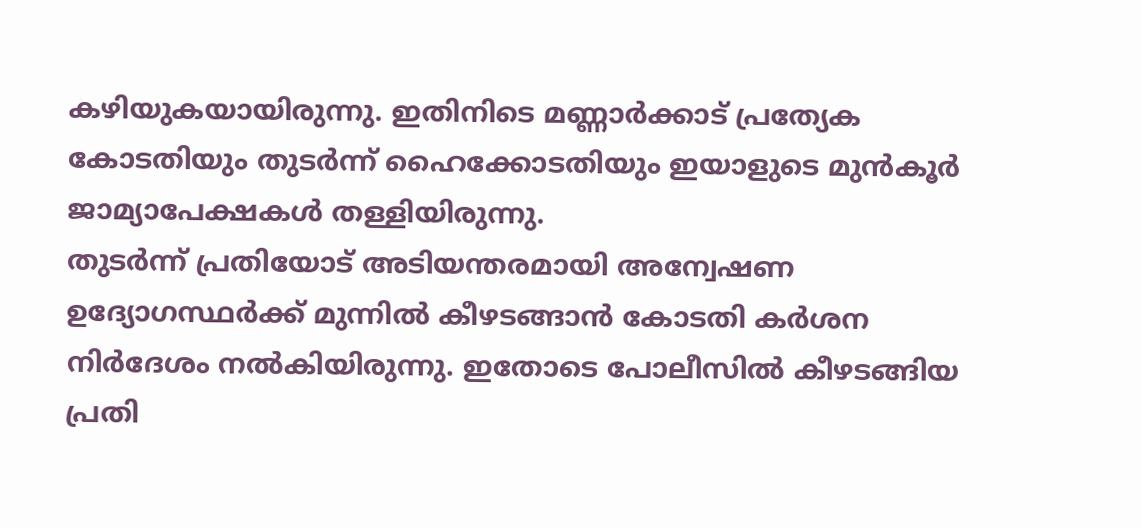കഴിയുകയായിരുന്നു. ഇതിനിടെ മണ്ണാർക്കാട് പ്രത്യേക കോടതിയും തുടർന്ന് ഹൈക്കോടതിയും ഇയാളുടെ മുൻകൂർ ജാമ്യാപേക്ഷകൾ തള്ളിയിരുന്നു.
തുടർന്ന് പ്രതിയോട് അടിയന്തരമായി അന്വേഷണ ഉദ്യോഗസ്ഥർക്ക് മുന്നിൽ കീഴടങ്ങാൻ കോടതി കർശന നിർദേശം നൽകിയിരുന്നു. ഇതോടെ പോലീസിൽ കീഴടങ്ങിയ പ്രതി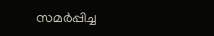സമർപ്പിച്ച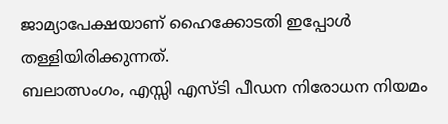ജാമ്യാപേക്ഷയാണ് ഹൈക്കോടതി ഇപ്പോൾ തള്ളിയിരിക്കുന്നത്.
ബലാത്സംഗം, എസ്സി എസ്ടി പീഡന നിരോധന നിയമം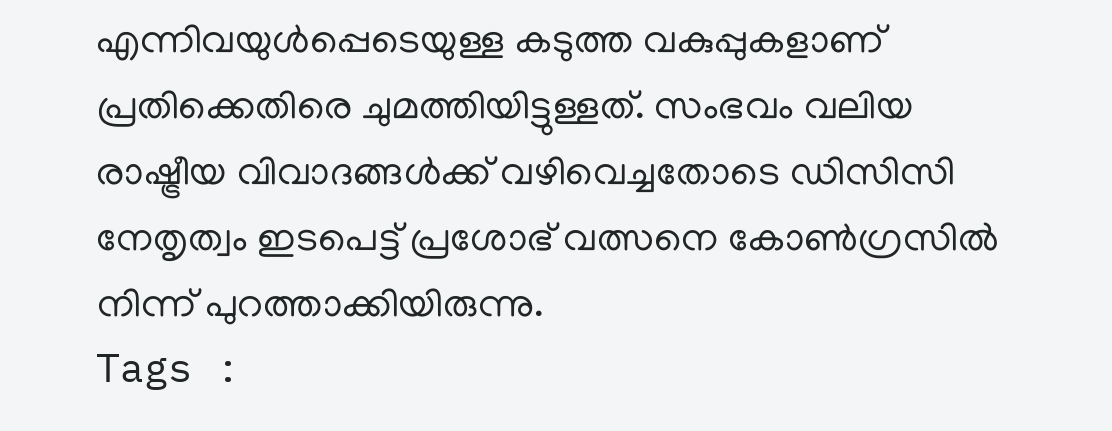എന്നിവയുൾപ്പെടെയുള്ള കടുത്ത വകുപ്പുകളാണ് പ്രതിക്കെതിരെ ചുമത്തിയിട്ടുള്ളത്. സംഭവം വലിയ രാഷ്ട്രീയ വിവാദങ്ങൾക്ക് വഴിവെച്ചതോടെ ഡിസിസി നേതൃത്വം ഇടപെട്ട് പ്രശോഭ് വത്സനെ കോൺഗ്രസിൽ നിന്ന് പുറത്താക്കിയിരുന്നു.
Tags :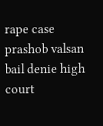rape case prashob valsan bail denie high court